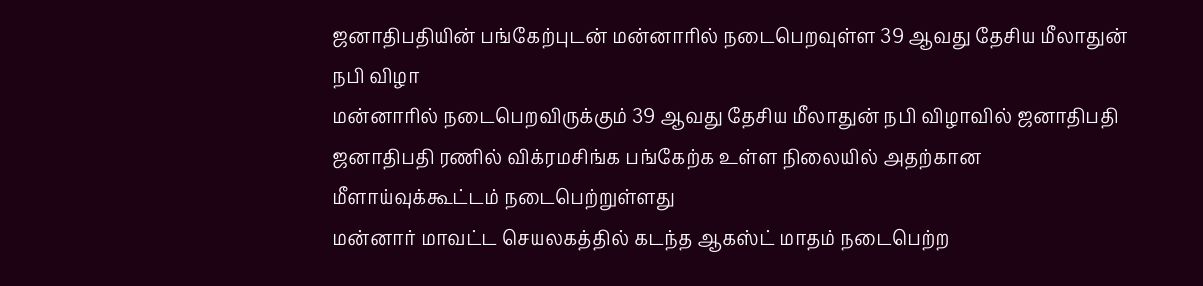ஜனாதிபதியின் பங்கேற்புடன் மன்னாரில் நடைபெறவுள்ள 39 ஆவது தேசிய மீலாதுன் நபி விழா
மன்னாரில் நடைபெறவிருக்கும் 39 ஆவது தேசிய மீலாதுன் நபி விழாவில் ஜனாதிபதி ஜனாதிபதி ரணில் விக்ரமசிங்க பங்கேற்க உள்ள நிலையில் அதற்கான மீளாய்வுக்கூட்டம் நடைபெற்றுள்ளது
மன்னார் மாவட்ட செயலகத்தில் கடந்த ஆகஸ்ட் மாதம் நடைபெற்ற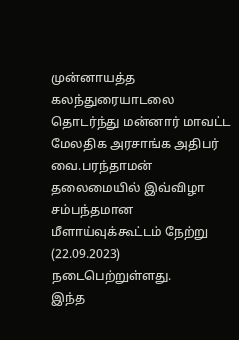முன்னாயத்த கலந்துரையாடலை தொடர்ந்து மன்னார் மாவட்ட மேலதிக அரசாங்க அதிபர் வை.பரந்தாமன் தலைமையில் இவ்விழா சம்பந்தமான மீளாய்வுக்கூட்டம் நேற்று (22.09.2023) நடைபெற்றுள்ளது.
இந்த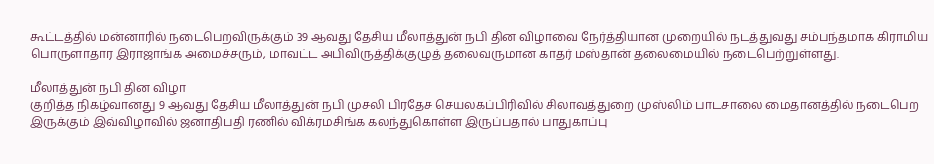கூட்டத்தில் மன்னாரில் நடைபெறவிருக்கும் 39 ஆவது தேசிய மீலாத்துன் நபி தின விழாவை நேர்த்தியான முறையில் நடத்துவது சம்பந்தமாக கிராமிய பொருளாதார இராஜாங்க அமைச்சரும், மாவட்ட அபிவிருத்திக்குழுத் தலைவருமான காதர் மஸ்தான் தலைமையில் நடைபெற்றுள்ளது.

மீலாத்துன் நபி தின விழா
குறித்த நிகழ்வானது 9 ஆவது தேசிய மீலாத்துன் நபி முசலி பிரதேச செயலகப்பிரிவில் சிலாவத்துறை முஸ்லிம் பாடசாலை மைதானத்தில் நடைபெற இருக்கும் இவ்விழாவில் ஜனாதிபதி ரணில் விக்ரமசிங்க கலந்துகொள்ள இருப்பதால் பாதுகாப்பு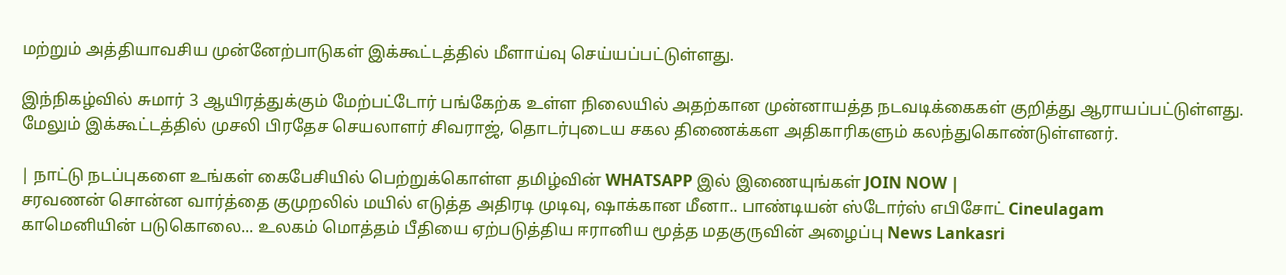மற்றும் அத்தியாவசிய முன்னேற்பாடுகள் இக்கூட்டத்தில் மீளாய்வு செய்யப்பட்டுள்ளது.

இந்நிகழ்வில் சுமார் 3 ஆயிரத்துக்கும் மேற்பட்டோர் பங்கேற்க உள்ள நிலையில் அதற்கான முன்னாயத்த நடவடிக்கைகள் குறித்து ஆராயப்பட்டுள்ளது.
மேலும் இக்கூட்டத்தில் முசலி பிரதேச செயலாளர் சிவராஜ், தொடர்புடைய சகல திணைக்கள அதிகாரிகளும் கலந்துகொண்டுள்ளனர்.

| நாட்டு நடப்புகளை உங்கள் கைபேசியில் பெற்றுக்கொள்ள தமிழ்வின் WHATSAPP இல் இணையுங்கள் JOIN NOW |
சரவணன் சொன்ன வார்த்தை குமுறலில் மயில் எடுத்த அதிரடி முடிவு, ஷாக்கான மீனா.. பாண்டியன் ஸ்டோர்ஸ் எபிசோட் Cineulagam
காமெனியின் படுகொலை... உலகம் மொத்தம் பீதியை ஏற்படுத்திய ஈரானிய மூத்த மதகுருவின் அழைப்பு News Lankasri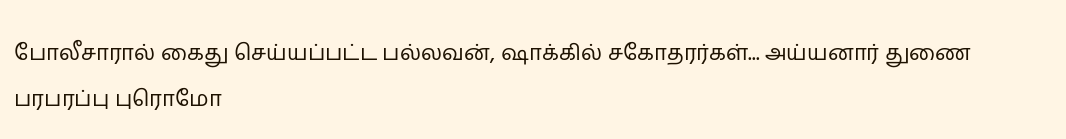போலீசாரால் கைது செய்யப்பட்ட பல்லவன், ஷாக்கில் சகோதரர்கள்... அய்யனார் துணை பரபரப்பு புரொமோ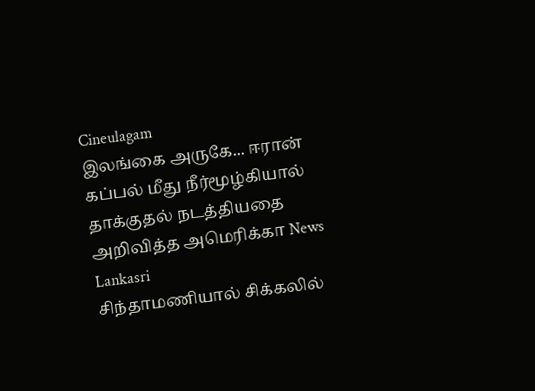Cineulagam
இலங்கை அருகே... ஈரான் கப்பல் மீது நீர்மூழ்கியால் தாக்குதல் நடத்தியதை அறிவித்த அமெரிக்கா News Lankasri
சிந்தாமணியால் சிக்கலில்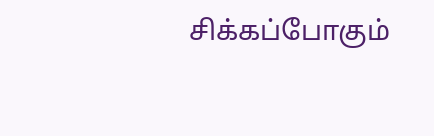சிக்கப்போகும்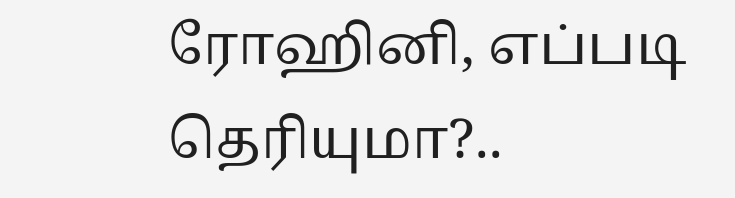ரோஹினி, எப்படி தெரியுமா?..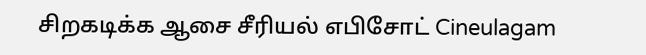சிறகடிக்க ஆசை சீரியல் எபிசோட் Cineulagam